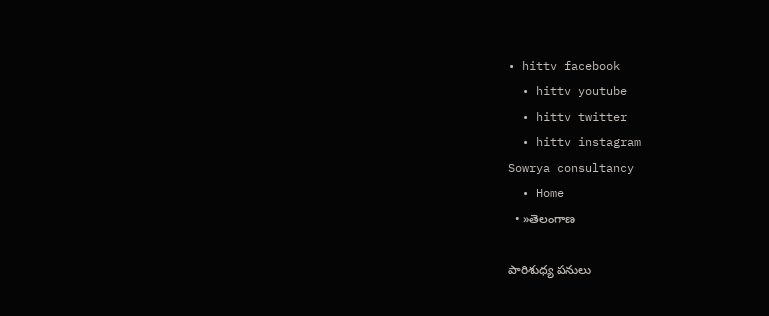• hittv facebook
  • hittv youtube
  • hittv twitter
  • hittv instagram
Sowrya consultancy
  • Home
  • »తెలంగాణ

పారిశుధ్య పనులు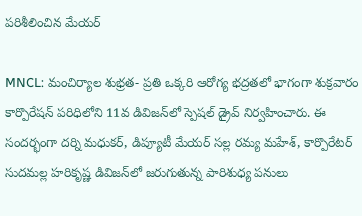పరిశీలించిన మేయర్

MNCL: మంచిర్యాల శుభ్రత- ప్రతి ఒక్కరి ఆరోగ్య భద్రతలో భాగంగా శుక్రవారం కార్పొరేషన్ పరిధిలోని 11వ డివిజన్‌లో స్పెషల్ డ్రైవ్ నిర్వహించారు. ఈ సందర్భంగా దర్ని మధుకర్, డిప్యూటీ మేయర్ సల్ల రమ్య మహేశ్, కార్పొరేటర్ సుదమల్ల హరికృష్ణ డివిజన్‌లో జరుగుతున్న పారిశుధ్య పనులు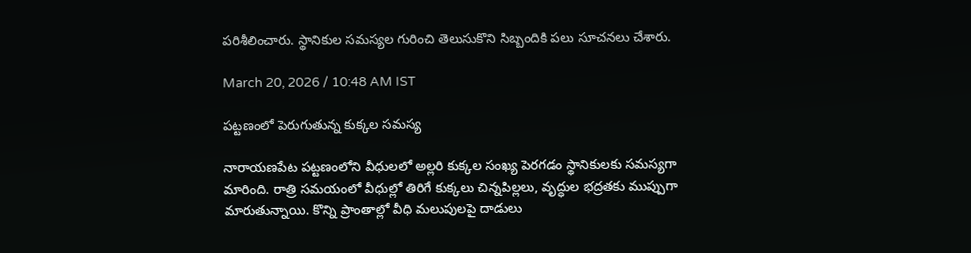పరిశీలించారు. స్థానికుల సమస్యల గురించి తెలుసుకొని సిబ్బందికి పలు సూచనలు చేశారు.

March 20, 2026 / 10:48 AM IST

పట్టణంలో పెరుగుతున్న కుక్కల సమస్య

నారాయణపేట పట్టణంలోని వీధులలో అల్లరి కుక్కల సంఖ్య పెరగడం స్థానికులకు సమస్యగా మారింది. రాత్రి సమయంలో వీధుల్లో తిరిగే కుక్కలు చిన్నపిల్లలు, వృద్ధుల భద్రతకు ముప్పుగా మారుతున్నాయి. కొన్ని ప్రాంతాల్లో వీధి మలుపులపై దాడులు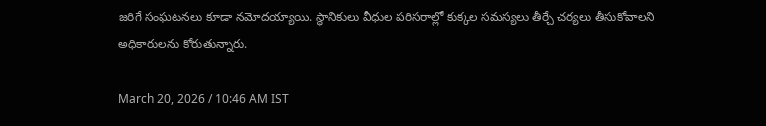జరిగే సంఘటనలు కూడా నమోదయ్యాయి. స్థానికులు వీధుల పరిసరాల్లో కుక్కల సమస్యలు తీర్చే చర్యలు తీసుకోవాలని అధికారులను కోరుతున్నారు.

March 20, 2026 / 10:46 AM IST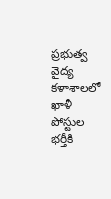ప్రభుత్వ వైద్య కళాశాలలో ఖాళీ పోస్టుల భర్తీకి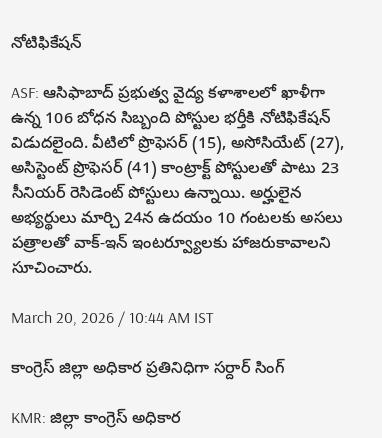నోటిఫికేషన్

ASF: ఆసిఫాబాద్ ప్రభుత్వ వైద్య కళాశాలలో ఖాళీగా ఉన్న 106 బోధన సిబ్బంది పోస్టుల భర్తీకి నోటిఫికేషన్ విడుదలైంది. వీటిలో ప్రొఫెసర్ (15), అసోసియేట్ (27), అసిస్టెంట్ ప్రొఫెసర్ (41) కాంట్రాక్ట్ పోస్టులతో పాటు 23 సీనియర్ రెసిడెంట్ పోస్టులు ఉన్నాయి. అర్హులైన అభ్యర్థులు మార్చి 24న ఉదయం 10 గంటలకు అసలు పత్రాలతో వాక్-ఇన్ ఇంటర్వ్యూలకు హాజరుకావాలని సూచించారు.

March 20, 2026 / 10:44 AM IST

కాంగ్రెస్ జిల్లా అధికార ప్రతినిధిగా సర్దార్ సింగ్

KMR: జిల్లా కాంగ్రెస్ అధికార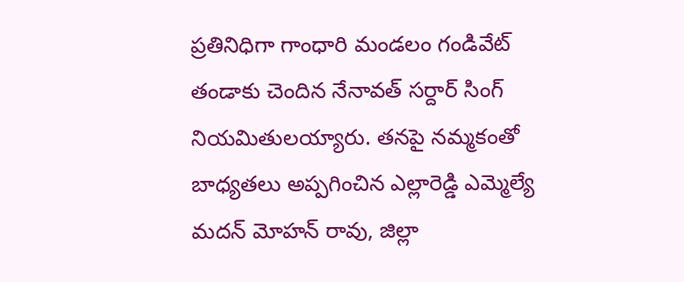ప్రతినిధిగా గాంధారి మండలం గండివేట్ తండాకు చెందిన నేనావత్ సర్దార్ సింగ్ నియమితులయ్యారు. తనపై నమ్మకంతో బాధ్యతలు అప్పగించిన ఎల్లారెడ్డి ఎమ్మెల్యే మదన్ మోహన్ రావు, జిల్లా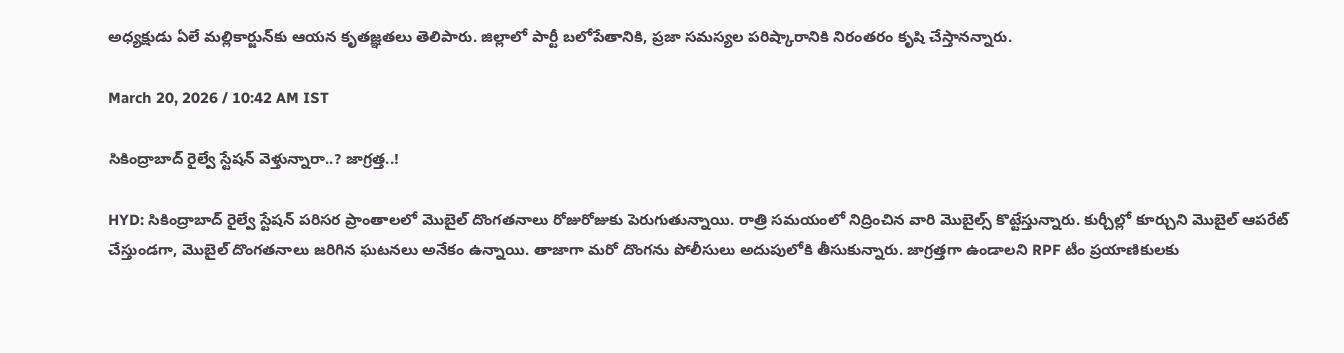అధ్యక్షుడు ఏలే మల్లికార్జున్‌కు ఆయన కృతజ్ఞతలు తెలిపారు. జిల్లాలో పార్టీ బలోపేతానికి, ప్రజా సమస్యల పరిష్కారానికి నిరంతరం కృషి చేస్తానన్నారు.

March 20, 2026 / 10:42 AM IST

సికింద్రాబాద్ రైల్వే స్టేషన్ వెళ్తున్నారా..? జాగ్రత్త..!

HYD: సికింద్రాబాద్ రైల్వే స్టేషన్ పరిసర ప్రాంతాలలో మొబైల్ దొంగతనాలు రోజురోజుకు పెరుగుతున్నాయి. రాత్రి సమయంలో నిద్రించిన వారి మొబైల్స్ కొట్టేస్తున్నారు. కుర్చీల్లో కూర్చుని మొబైల్ ఆపరేట్ చేస్తుండగా, మొబైల్ దొంగతనాలు జరిగిన ఘటనలు అనేకం ఉన్నాయి. తాజాగా మరో దొంగను పోలీసులు అదుపులోకి తీసుకున్నారు. జాగ్రత్తగా ఉండాలని RPF టీం ప్రయాణికులకు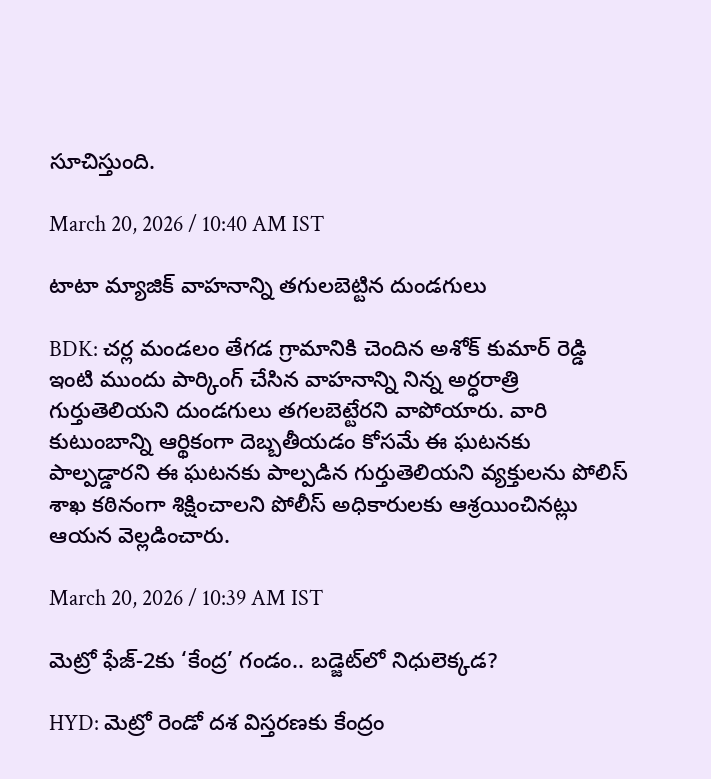సూచిస్తుంది.

March 20, 2026 / 10:40 AM IST

టాటా మ్యాజిక్ వాహనాన్ని తగులబెట్టిన దుండగులు

BDK: చర్ల మండలం తేగడ గ్రామానికి చెందిన అశోక్ కుమార్ రెడ్డి ఇంటి ముందు పార్కింగ్ చేసిన వాహనాన్ని నిన్న అర్ధరాత్రి గుర్తుతెలియని దుండగులు తగలబెట్టేరని వాపోయారు. వారి కుటుంబాన్ని ఆర్థికంగా దెబ్బతీయడం కోసమే ఈ ఘటనకు పాల్పడ్డారని ఈ ఘటనకు పాల్పడిన గుర్తుతెలియని వ్యక్తులను పోలిస్ శాఖ కఠినంగా శిక్షించాలని పోలీస్ అధికారులకు ఆశ్రయించినట్లు ఆయన వెల్లడించారు.

March 20, 2026 / 10:39 AM IST

మెట్రో ఫేజ్-2కు ‘కేంద్ర’ గండం.. బడ్జెట్‌లో నిధులెక్కడ?

HYD: మెట్రో రెండో దశ విస్తరణకు కేంద్రం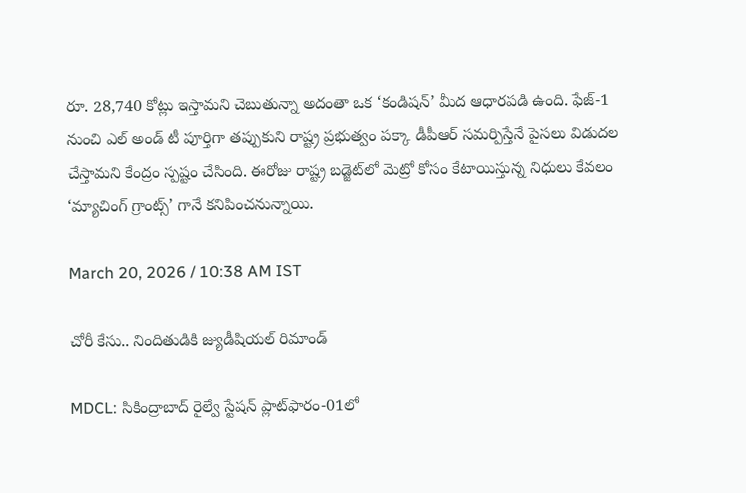రూ. 28,740 కోట్లు ఇస్తామని చెబుతున్నా అదంతా ఒక ‘కండిషన్’ మీద ఆధారపడి ఉంది. ఫేజ్-1 నుంచి ఎల్ అండ్ టీ పూర్తిగా తప్పుకుని రాష్ట్ర ప్రభుత్వం పక్కా డీపీఆర్ సమర్పిస్తేనే పైసలు విడుదల చేస్తామని కేంద్రం స్పష్టం చేసింది. ఈరోజు రాష్ట్ర బడ్జెట్‌లో మెట్రో కోసం కేటాయిస్తున్న నిధులు కేవలం ‘మ్యాచింగ్ గ్రాంట్స్’ గానే కనిపించనున్నాయి.

March 20, 2026 / 10:38 AM IST

చోరీ కేసు.. నిందితుడికి జ్యుడీషియల్ రిమాండ్

MDCL: సికింద్రాబాద్ రైల్వే స్టేషన్ ప్లాట్‌ఫారం-01లో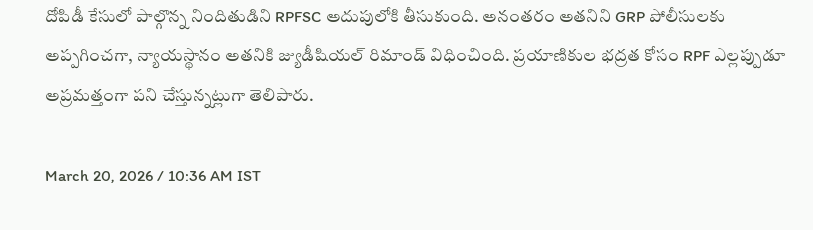దోపిడీ కేసులో పాల్గొన్న నిందితుడిని RPFSC అదుపులోకి తీసుకుంది. అనంతరం అతనిని GRP పోలీసులకు అప్పగించగా, న్యాయస్థానం అతనికి జ్యుడీషియల్ రిమాండ్ విధించింది. ప్రయాణికుల భద్రత కోసం RPF ఎల్లప్పుడూ అప్రమత్తంగా పని చేస్తున్నట్లుగా తెలిపారు.

March 20, 2026 / 10:36 AM IST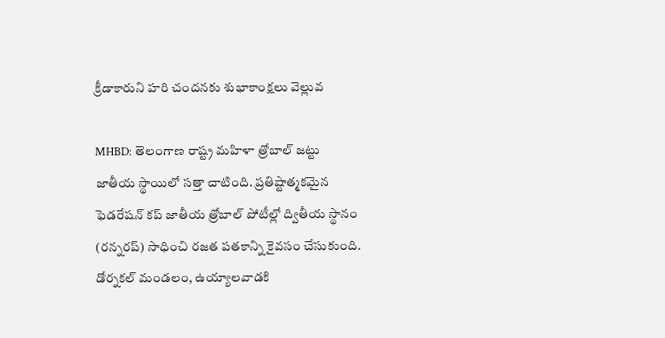క్రీడాకారుని హరి చందనకు శుభాకాంక్షలు వెల్లువ

MHBD: తెలంగాణ రాష్ట్ర మహిళా త్రోబాల్ జట్టు జాతీయ స్థాయిలో సత్తా చాటింది. ప్రతిష్టాత్మకమైన ఫెడరేషన్ కప్ జాతీయ త్రోబాల్ పోటీల్లో ద్వితీయ స్థానం (రన్నరప్) సాధించి రజత పతకాన్ని కైవసం చేసుకుంది. డోర్నకల్ మండలం, ఉయ్యాలవాడకి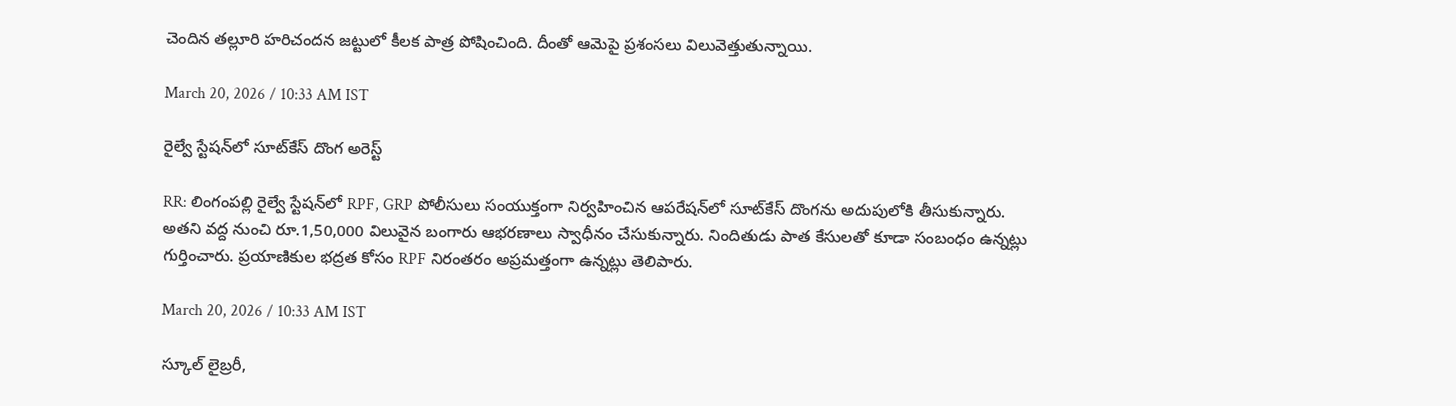చెందిన తల్లూరి హరిచందన జట్టులో కీలక పాత్ర పోషించింది. దీంతో ఆమెపై ప్రశంసలు విలువెత్తుతున్నాయి.

March 20, 2026 / 10:33 AM IST

రైల్వే స్టేషన్‌లో సూట్‌కేస్ దొంగ అరెస్ట్

RR: లింగంపల్లి రైల్వే స్టేషన్‌లో RPF, GRP పోలీసులు సంయుక్తంగా నిర్వహించిన ఆపరేషన్‌లో సూట్‌కేస్ దొంగను అదుపులోకి తీసుకున్నారు. అతని వద్ద నుంచి రూ.1,50,000 విలువైన బంగారు ఆభరణాలు స్వాధీనం చేసుకున్నారు. నిందితుడు పాత కేసులతో కూడా సంబంధం ఉన్నట్లు గుర్తించారు. ప్రయాణికుల భద్రత కోసం RPF నిరంతరం అప్రమత్తంగా ఉన్నట్లు తెలిపారు.

March 20, 2026 / 10:33 AM IST

స్కూల్ లైబ్రరీ,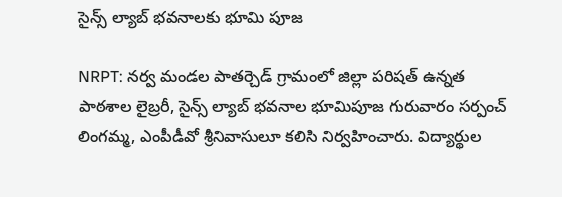సైన్స్ ల్యాబ్ భవనాలకు భూమి పూజ

NRPT: నర్వ మండల పాతర్చెడ్ గ్రామంలో జిల్లా పరిషత్ ఉన్నత పాఠశాల లైబ్రరీ, సైన్స్ ల్యాబ్ భవనాల భూమిపూజ గురువారం సర్పంచ్ లింగమ్మ, ఎంపీడీవో శ్రీనివాసులూ కలిసి నిర్వహించారు. విద్యార్థుల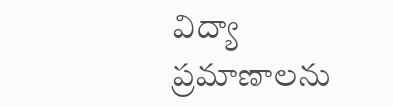విద్యా ప్రమాణాలను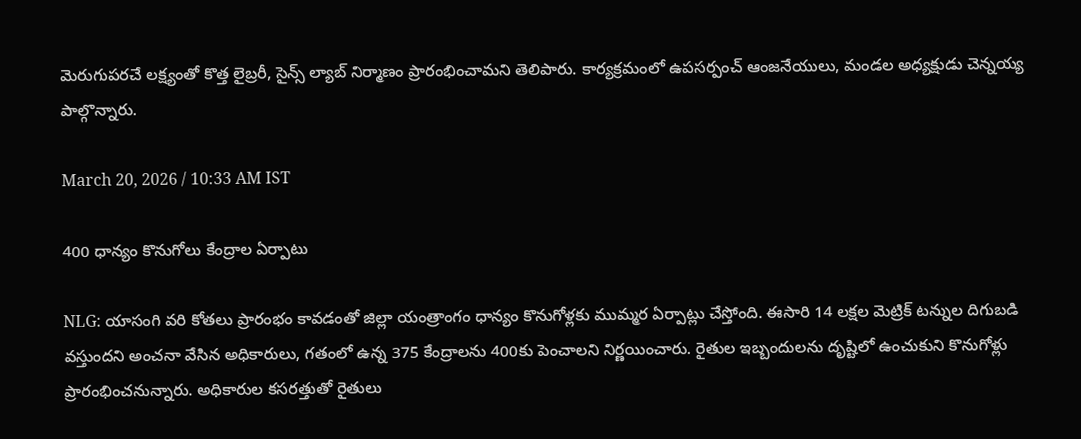మెరుగుపరచే లక్ష్యంతో కొత్త లైబ్రరీ, సైన్స్ ల్యాబ్ నిర్మాణం ప్రారంభించామని తెలిపారు. కార్యక్రమంలో ఉపసర్పంచ్ ఆంజనేయులు, మండల అధ్యక్షుడు చెన్నయ్య పాల్గొన్నారు.

March 20, 2026 / 10:33 AM IST

400 ధాన్యం కొనుగోలు కేంద్రాల ఏర్పాటు

NLG: యాసంగి వరి కోతలు ప్రారంభం కావడంతో జిల్లా యంత్రాంగం ధాన్యం కొనుగోళ్లకు ముమ్మర ఏర్పాట్లు చేస్తోంది. ఈసారి 14 లక్షల మెట్రిక్ టన్నుల దిగుబడి వస్తుందని అంచనా వేసిన అధికారులు, గతంలో ఉన్న 375 కేంద్రాలను 400కు పెంచాలని నిర్ణయించారు. రైతుల ఇబ్బందులను దృష్టిలో ఉంచుకుని కొనుగోళ్లు ప్రారంభించనున్నారు. అధికారుల కసరత్తుతో రైతులు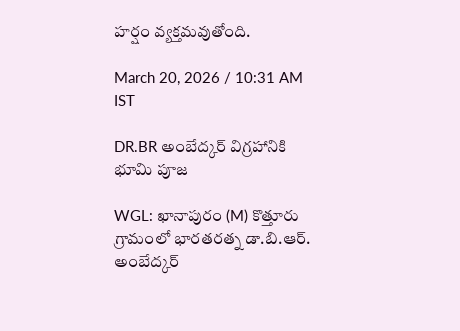హర్షం వ్యక్తమవుతోంది.

March 20, 2026 / 10:31 AM IST

DR.BR అంబేద్కర్ విగ్రహానికి భూమి పూజ

WGL: ఖానాపురం (M) కొత్తూరు గ్రామంలో భారతరత్న డా.బి.ఆర్. అంబేద్కర్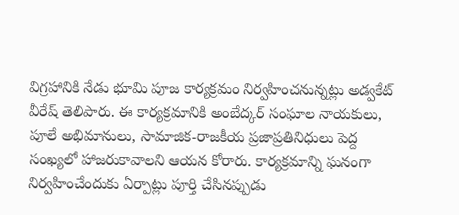విగ్రహానికి నేడు భూమి పూజ కార్యక్రమం నిర్వహించనున్నట్లు అడ్వకేట్ వీరేష్ తెలిపారు. ఈ కార్యక్రమానికి అంబేద్కర్ సంఘాల నాయకులు, పూలే అభిమానులు, సామాజిక-రాజకీయ ప్రజాప్రతినిధులు పెద్ద సంఖ్యలో హాజరుకావాలని ఆయన కోరారు. కార్యక్రమాన్ని ఘనంగా నిర్వహించేందుకు ఏర్పాట్లు పూర్తి చేసినప్పుడు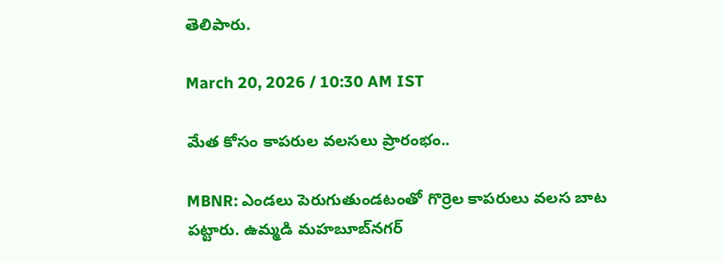తెలిపారు.

March 20, 2026 / 10:30 AM IST

మేత కోసం కాపరుల వలసలు ప్రారంభం..

MBNR: ఎండలు పెరుగుతుండటంతో గొర్రెల కాపరులు వలస బాట పట్టారు. ఉమ్మడి మహబూబ్‌నగర్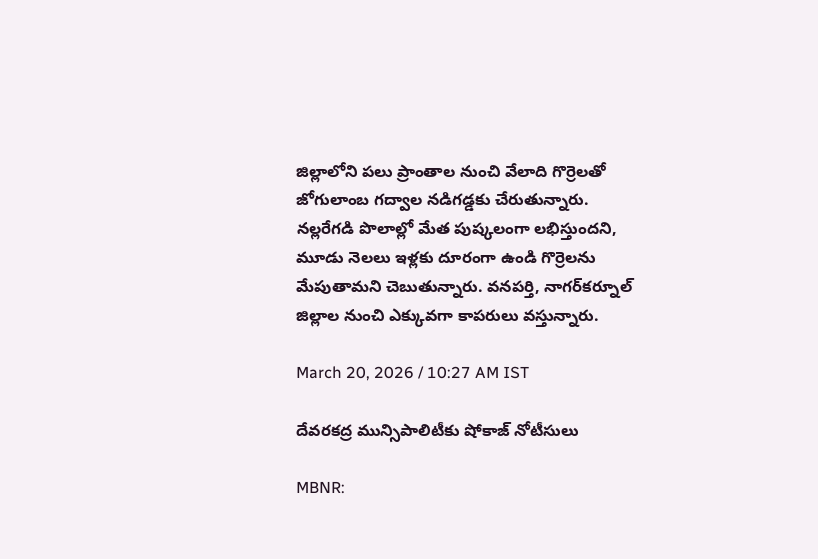జిల్లాలోని పలు ప్రాంతాల నుంచి వేలాది గొర్రెలతో జోగులాంబ గద్వాల నడిగడ్డకు చేరుతున్నారు. నల్లరేగడి పొలాల్లో మేత పుష్కలంగా లభిస్తుందని, మూడు నెలలు ఇళ్లకు దూరంగా ఉండి గొర్రెలను మేపుతామని చెబుతున్నారు. వనపర్తి, నాగర్‌కర్నూల్ జిల్లాల నుంచి ఎక్కువగా కాపరులు వస్తున్నారు.

March 20, 2026 / 10:27 AM IST

దేవరకద్ర మున్సిపాలిటీకు షోకాజ్ నోటీసులు

MBNR: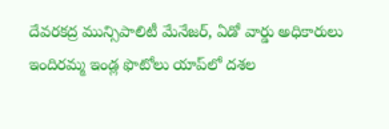దేవరకద్ర మున్సిపాలిటీ మేనేజర్, ఏడో వార్డు అధికారులు ఇందిరమ్మ ఇండ్ల ఫొటోలు యాప్‌లో దశల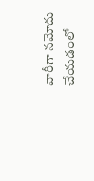వారీగా నమోదు చేయడంలో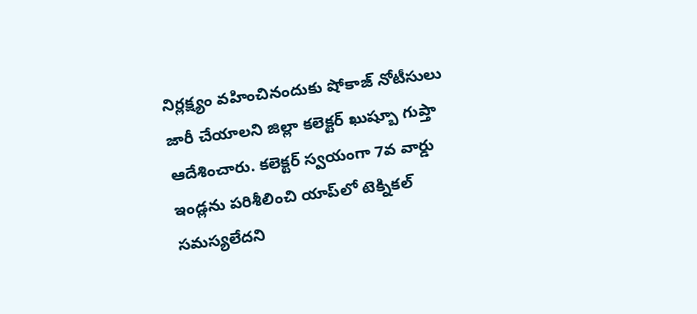నిర్లక్ష్యం వహించినందుకు షోకాజ్ నోటీసులు జారీ చేయాలని జిల్లా కలెక్టర్ ఖుష్బూ గుప్తా ఆదేశించారు. కలెక్టర్ స్వయంగా 7వ వార్డు ఇండ్లను పరిశీలించి యాప్‌లో టెక్నికల్ సమస్యలేదని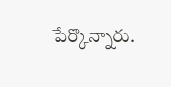పేర్కొన్నారు.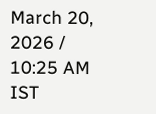March 20, 2026 / 10:25 AM IST